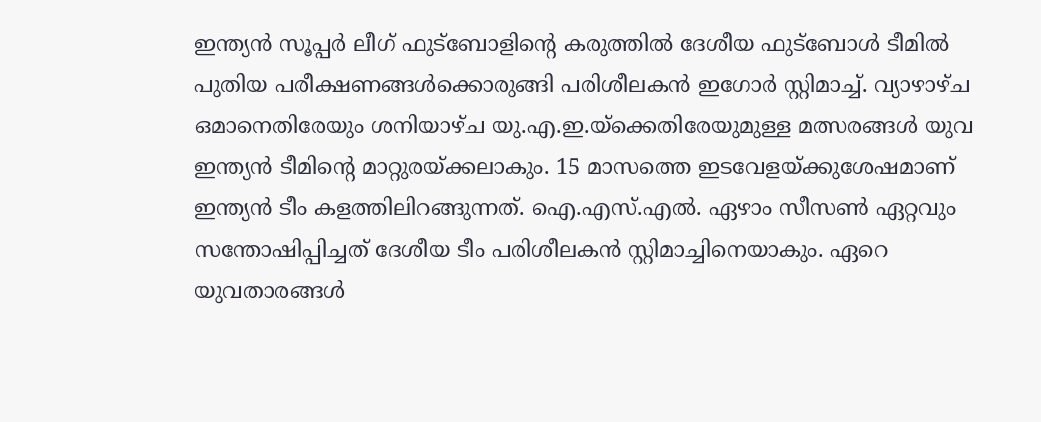ഇന്ത്യൻ സൂപ്പർ ലീഗ് ഫുട്ബോളിന്റെ കരുത്തിൽ ദേശീയ ഫുട്ബോൾ ടീമിൽ പുതിയ പരീക്ഷണങ്ങൾക്കൊരുങ്ങി പരിശീലകൻ ഇഗോർ സ്റ്റിമാച്ച്. വ്യാഴാഴ്ച ഒമാനെതിരേയും ശനിയാഴ്ച യു.എ.ഇ.യ്ക്കെതിരേയുമുള്ള മത്സരങ്ങൾ യുവ ഇന്ത്യൻ ടീമിന്റെ മാറ്റുരയ്ക്കലാകും. 15 മാസത്തെ ഇടവേളയ്ക്കുശേഷമാണ് ഇന്ത്യൻ ടീം കളത്തിലിറങ്ങുന്നത്. ഐ.എസ്.എൽ. ഏഴാം സീസൺ ഏറ്റവും സന്തോഷിപ്പിച്ചത് ദേശീയ ടീം പരിശീലകൻ സ്റ്റിമാച്ചിനെയാകും. ഏറെ യുവതാരങ്ങൾ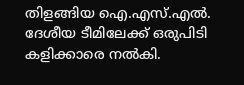തിളങ്ങിയ ഐ.എസ്.എൽ. ദേശീയ ടീമിലേക്ക് ഒരുപിടി കളിക്കാരെ നൽകി.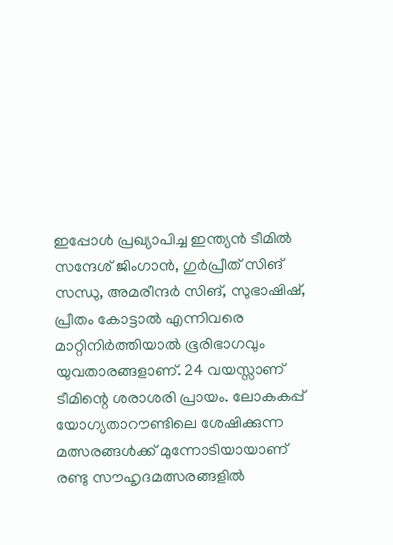ഇപ്പോൾ പ്രഖ്യാപിച്ച ഇന്ത്യൻ ടീമിൽ സന്ദേശ് ജിംഗാൻ, ഗുർപ്രീത് സിങ് സന്ധു, അമരീന്ദർ സിങ്, സുഭാഷിഷ്, പ്രീതം കോട്ടാൽ എന്നിവരെ മാറ്റിനിർത്തിയാൽ ഭൂരിഭാഗവും യുവതാരങ്ങളാണ്. 24 വയസ്സാണ് ടീമിന്റെ ശരാശരി പ്രായം. ലോകകപ്പ് യോഗ്യതാറൗണ്ടിലെ ശേഷിക്കുന്ന മത്സരങ്ങൾക്ക് മുന്നോടിയായാണ് രണ്ടു സൗഹൃദമത്സരങ്ങളിൽ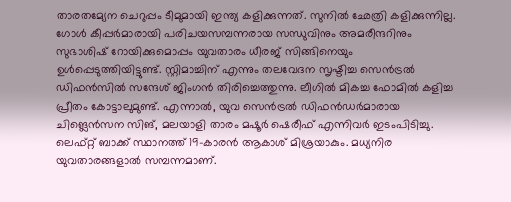താരതമ്യേന ചെറുപ്പം ടീമുമായി ഇന്ത്യ കളിക്കുന്നത്. സുനിൽ ഛേത്രി കളിക്കുന്നില്ല. ഗോൾ കീപ്പർമാരായി പരിചയസമ്പന്നരായ സന്ധുവിനും അമരീന്ദറിനും സുഭാശിഷ് റോയിക്കുമൊപ്പം യുവതാരം ധീരജ് സിങ്ങിനെയും ഉൾപ്പെടുത്തിയിട്ടുണ്ട്. സ്റ്റിമാച്ചിന് എന്നും തലവേദന സൃഷ്ടിച്ച സെൻട്രൽ ഡിഫൻസിൽ സന്ദേശ് ജിംഗൻ തിരിച്ചെത്തുന്നു. ലീഗിൽ മികച്ച ഫോമിൽ കളിച്ച പ്രീതം കോട്ടാലുമുണ്ട്. എന്നാൽ, യുവ സെൻട്രൽ ഡിഫൻഡർമാരായ ചിങ്ലെൻസന സിങ്, മലയാളി താരം മഷൂർ ഷെരീഫ് എന്നിവർ ഇടംപിടിച്ചു. ലെഫ്റ്റ് ബാക്ക് സ്ഥാനത്ത് 19-കാരൻ ആകാശ് മിശ്രയാകും. മധ്യനിര യുവതാരങ്ങളാൽ സമ്പന്നമാണ്.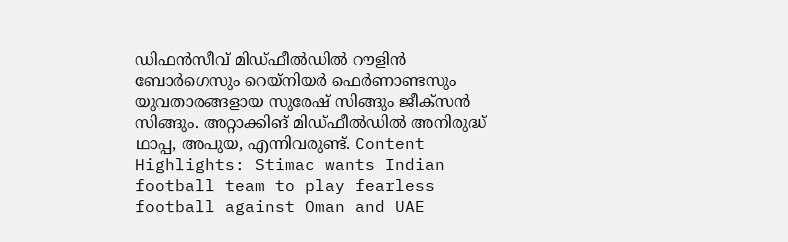ഡിഫൻസീവ് മിഡ്ഫീൽഡിൽ റൗളിൻ ബോർഗെസും റെയ്നിയർ ഫെർണാണ്ടസും യുവതാരങ്ങളായ സുരേഷ് സിങ്ങും ജീക്സൻ സിങ്ങും. അറ്റാക്കിങ് മിഡ്ഫീൽഡിൽ അനിരുദ്ധ് ഥാപ്പ, അപുയ, എന്നിവരുണ്ട്. Content Highlights: Stimac wants Indian football team to play fearless football against Oman and UAE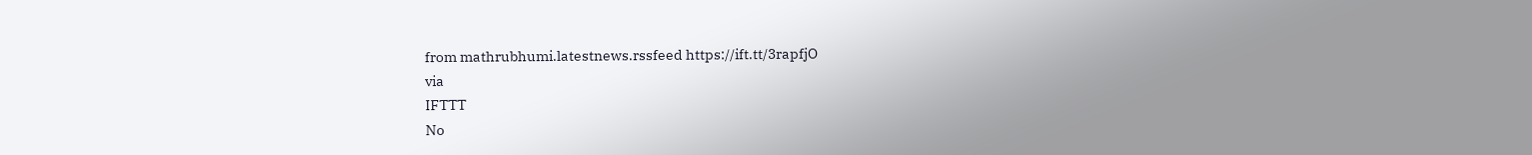from mathrubhumi.latestnews.rssfeed https://ift.tt/3rapfjO
via
IFTTT
No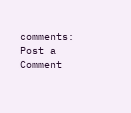comments:
Post a Comment